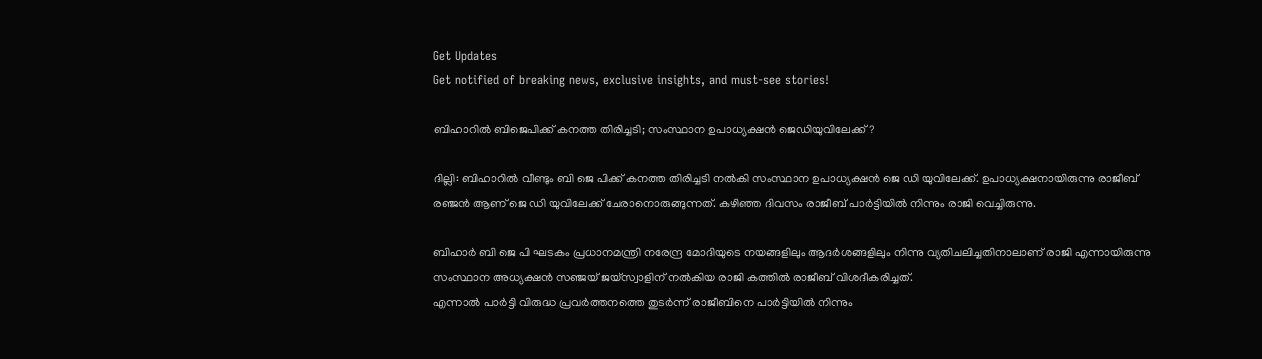Get Updates
Get notified of breaking news, exclusive insights, and must-see stories!

ബിഹാറിൽ ബിജെപിക്ക് കനത്ത തിരിച്ചടി; സംസ്ഥാന ഉപാധ്യക്ഷൻ ജെഡിയുവിലേക്ക്?

ദില്ലി: ബിഹാറിൽ വീണ്ടും ബി ജെ പിക്ക് കനത്ത തിരിച്ചടി നൽകി സംസ്ഥാന ഉപാധ്യക്ഷൻ ജെ ഡി യുവിലേക്ക്. ഉപാധ്യക്ഷനായിരുന്നു രാജീബ് രഞ്ജൻ ആണ് ജെ ഡി യുവിലേക്ക് ചേരാനൊരുങ്ങുന്നത്. കഴിഞ്ഞ ദിവസം രാജീബ് പാർട്ടിയിൽ നിന്നും രാജി വെച്ചിരുന്നു.

ബിഹാർ ബി ജെ പി ഘടകം പ്രധാനമന്ത്രി നരേന്ദ്ര മോദിയുടെ നയങ്ങളിലും ആദർശങ്ങളിലും നിന്നു വ്യതിചലിച്ചതിനാലാണ് രാജി എന്നായിരുന്നു സംസ്ഥാന അധ്യക്ഷൻ സഞ്ജയ് ജയ്സ്വാളിന് നൽകിയ രാജി കത്തിൽ രാജീബ് വിശദീകരിച്ചത്.
എന്നാൽ പാർട്ടി വിരുദ്ധ പ്രവർത്തനത്തെ തുടർന്ന് രാജീബിനെ പാർട്ടിയിൽ നിന്നും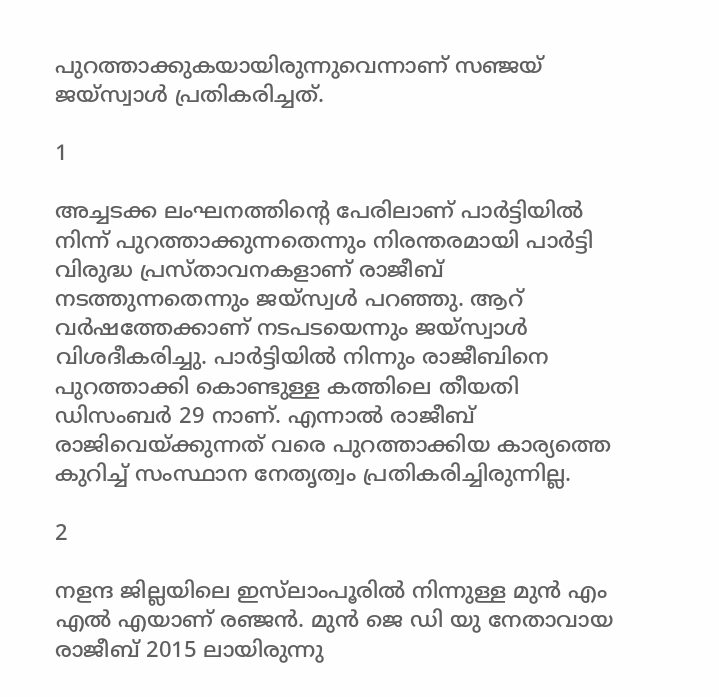പുറത്താക്കുകയായിരുന്നുവെന്നാണ് സഞ്ജയ് ജയ്സ്വാൾ പ്രതികരിച്ചത്.

1

അച്ചടക്ക ലംഘനത്തിന്റെ പേരിലാണ് പാർട്ടിയിൽ നിന്ന് പുറത്താക്കുന്നതെന്നും നിരന്തരമായി പാർട്ടി വിരുദ്ധ പ്രസ്താവനകളാണ് രാജീബ് നടത്തുന്നതെന്നും ജയ്സ്വൾ പറഞ്ഞു. ആറ് വർഷത്തേക്കാണ് നടപടയെന്നും ജയ്സ്വാൾ വിശദീകരിച്ചു. പാർട്ടിയിൽ നിന്നും രാജീബിനെ പുറത്താക്കി കൊണ്ടുള്ള കത്തിലെ തീയതി ഡിസംബർ 29 നാണ്. എന്നാൽ രാജീബ് രാജിവെയ്ക്കുന്നത് വരെ പുറത്താക്കിയ കാര്യത്തെ കുറിച്ച് സംസ്ഥാന നേതൃത്വം പ്രതികരിച്ചിരുന്നില്ല.

2

നളന്ദ ജില്ലയിലെ ഇസ്‌ലാംപൂരിൽ നിന്നുള്ള മുൻ എം‌ എൽ‌ എയാണ് രഞ്ജൻ. മുൻ ജെ ഡി യു നേതാവായ രാജീബ് 2015 ലായിരുന്നു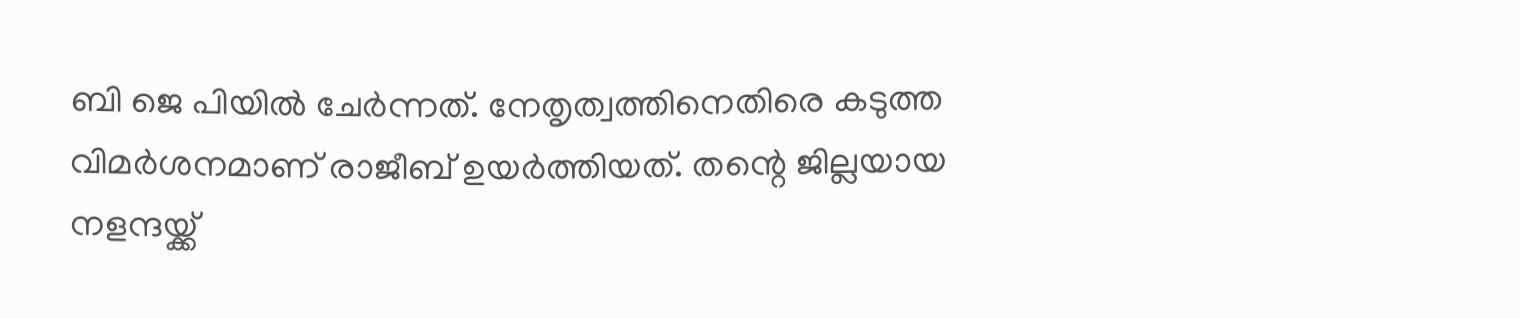ബി ജെ പിയിൽ ചേർന്നത്. നേതൃത്വത്തിനെതിരെ കടുത്ത വിമർശനമാണ് രാജീബ് ഉയർത്തിയത്. തന്റെ ജില്ലയായ നളന്ദയ്ക്ക്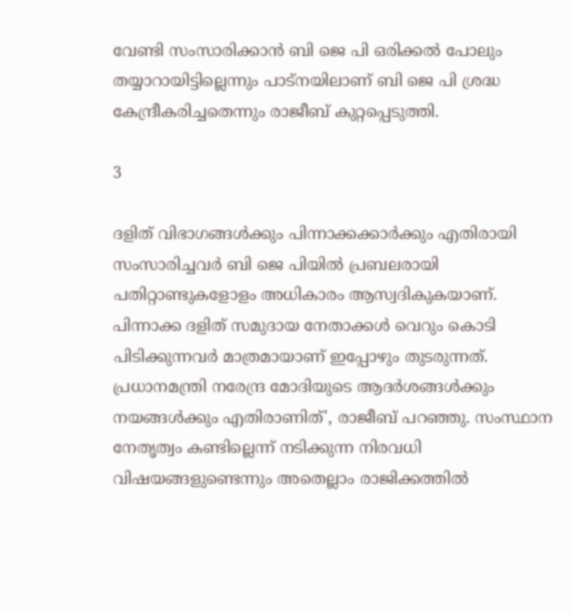വേണ്ടി സംസാരിക്കാൻ ബി ജെ പി ഒരിക്കൽ പോലും തയ്യാറായിട്ടില്ലെന്നും പാട്നയിലാണ് ബി ജെ പി ശ്രദ്ധ കേന്ദ്രീകരിച്ചതെന്നും രാജീബ് കുറ്റപ്പെടുത്തി.

3

ദളിത് വിഭാഗങ്ങൾക്കും പിന്നാക്കക്കാർക്കും എതിരായി സംസാരിച്ചവർ ബി ജെ പിയിൽ പ്രബലരായി പതിറ്റാണ്ടുകളോളം അധികാരം ആസ്വദികുകയാണ്. പിന്നാക്ക ദളിത് സമുദായ നേതാക്കൾ വെറും കൊടി പിടിക്കുന്നവർ മാത്രമായാണ് ഇപ്പോഴും തുടരുന്നത്. പ്രധാനമന്ത്രി നരേന്ദ്ര മോദിയുടെ ആദർശങ്ങൾക്കും നയങ്ങൾക്കും എതിരാണിത്', രാജീബ് പറഞ്ഞു. സംസ്ഥാന നേതൃത്വം കണ്ടില്ലെന്ന് നടിക്കുന്ന നിരവധി വിഷയങ്ങളുണ്ടെന്നും അതെല്ലാം രാജിക്കത്തിൽ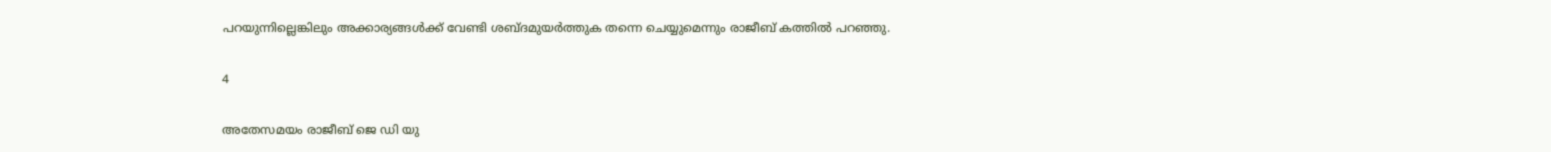പറയുന്നില്ലെങ്കിലും അക്കാര്യങ്ങൾക്ക് വേണ്ടി ശബ്ദമുയർത്തുക തന്നെ ചെയ്യുമെന്നും രാജീബ് കത്തിൽ പറഞ്ഞു.

4

അതേസമയം രാജീബ് ജെ ഡി യു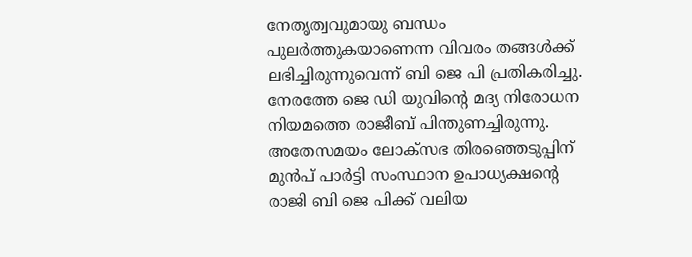നേതൃത്വവുമായു ബന്ധം പുലർത്തുകയാണെന്ന വിവരം തങ്ങൾക്ക് ലഭിച്ചിരുന്നുവെന്ന് ബി ജെ പി പ്രതികരിച്ചു. നേരത്തേ ജെ ഡി യുവിന്റെ മദ്യ നിരോധന നിയമത്തെ രാജീബ് പിന്തുണച്ചിരുന്നു. അതേസമയം ലോക്സഭ തിരഞ്ഞെടുപ്പിന് മുൻപ് പാർട്ടി സംസ്ഥാന ഉപാധ്യക്ഷന്റെ രാജി ബി ജെ പിക്ക് വലിയ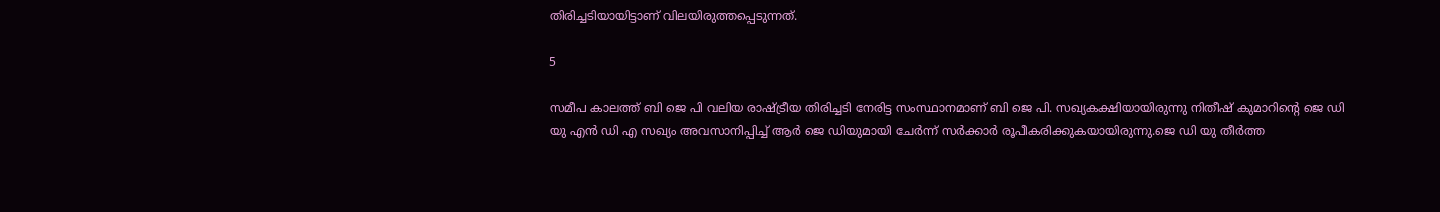തിരിച്ചടിയായിട്ടാണ് വിലയിരുത്തപ്പെടുന്നത്.

5

സമീപ കാലത്ത് ബി ജെ പി വലിയ രാഷ്ട്രീയ തിരിച്ചടി നേരിട്ട സംസ്ഥാനമാണ് ബി ജെ പി. സഖ്യകക്ഷിയായിരുന്നു നിതീഷ് കുമാറിന്റെ ജെ ഡി യു എൻ ഡി എ സഖ്യം അവസാനിപ്പിച്ച് ആർ ജെ ഡിയുമായി ചേർന്ന് സർക്കാർ രൂപീകരിക്കുകയായിരുന്നു.ജെ ഡി യു തീർത്ത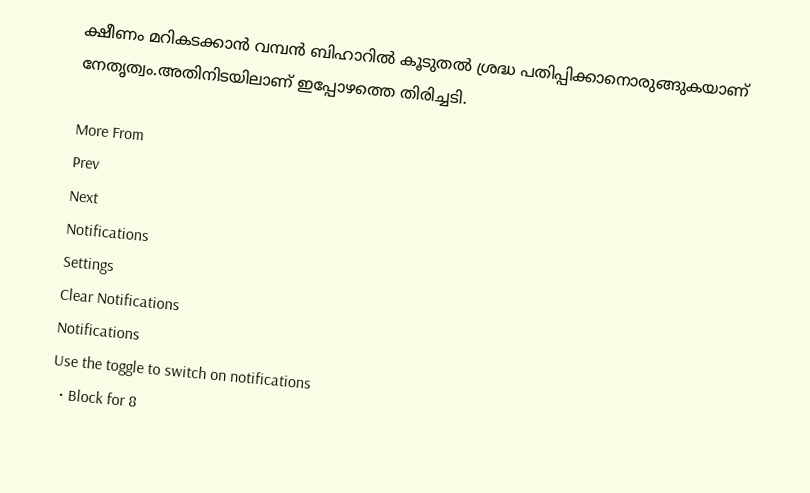ക്ഷീണം മറികടക്കാൻ വമ്പൻ ബിഹാറിൽ കൂടുതൽ ശ്രദ്ധ പതിപ്പിക്കാനൊരുങ്ങുകയാണ് നേതൃത്വം.അതിനിടയിലാണ് ഇപ്പോഴത്തെ തിരിച്ചടി.

More From
Prev
Next
Notifications
Settings
Clear Notifications
Notifications
Use the toggle to switch on notifications
  • Block for 8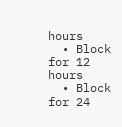hours
  • Block for 12 hours
  • Block for 24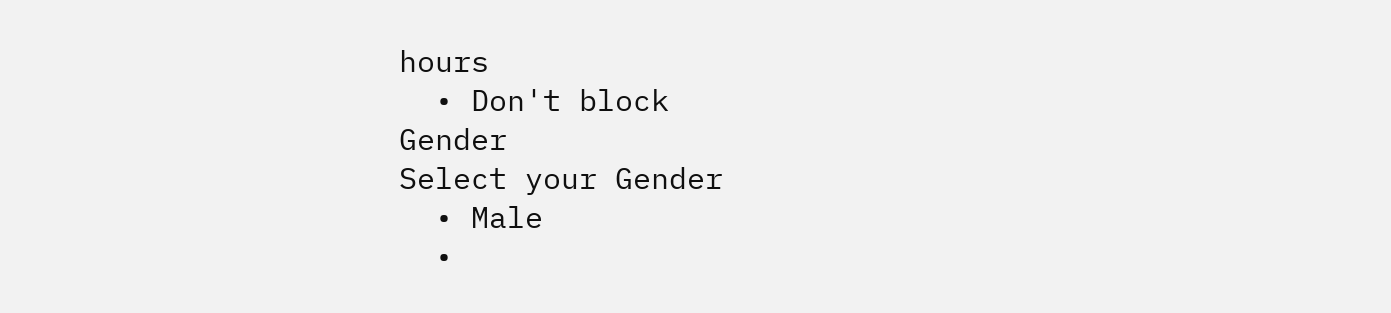hours
  • Don't block
Gender
Select your Gender
  • Male
  •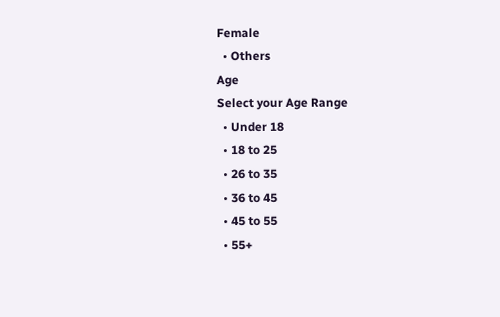Female
  • Others
Age
Select your Age Range
  • Under 18
  • 18 to 25
  • 26 to 35
  • 36 to 45
  • 45 to 55
  • 55+